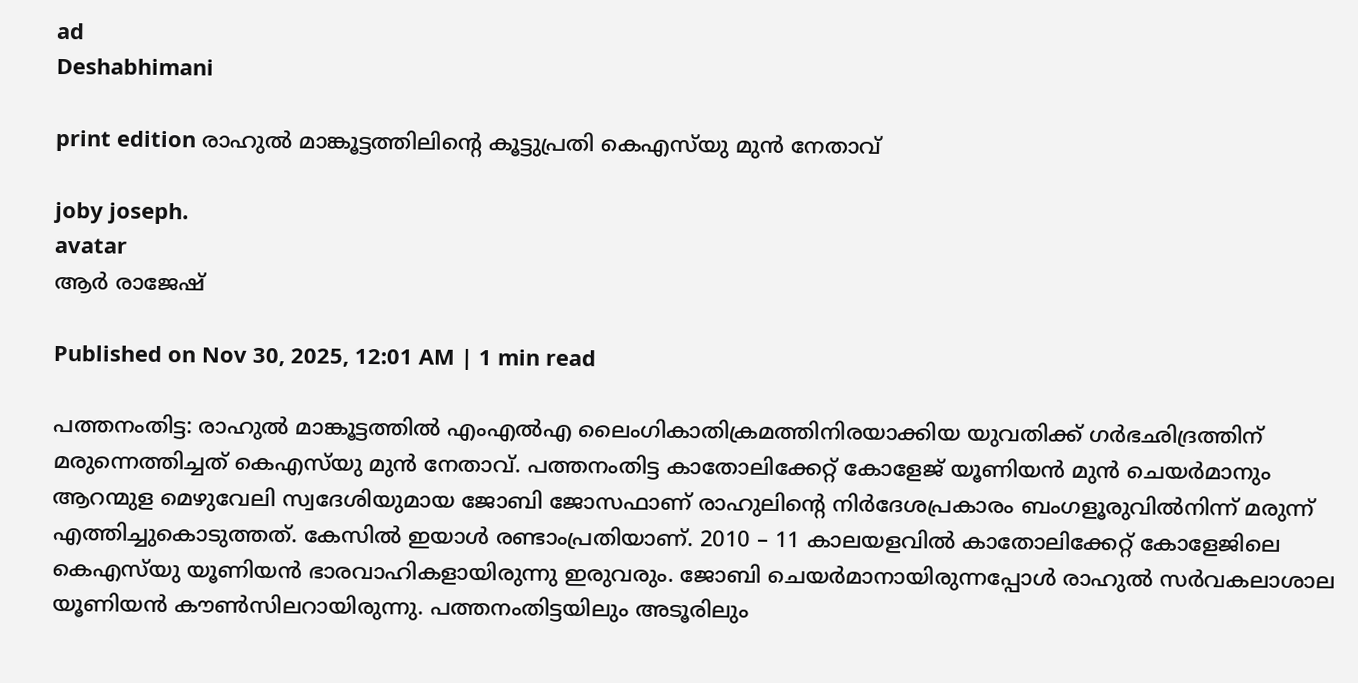ad
Deshabhimani

print edition രാഹുൽ മാങ്കൂട്ടത്തിലിന്റെ കൂട്ടുപ്രതി കെഎസ്‌യു മുൻ നേതാവ്‌

joby joseph.
avatar
ആർ രാജേഷ്‌

Published on Nov 30, 2025, 12:01 AM | 1 min read

പത്തനംതിട്ട: രാഹുൽ മാങ്കൂട്ടത്തിൽ എംഎൽഎ ലൈംഗികാതിക്രമത്തിനിരയാക്കിയ യുവതിക്ക്‌ ഗർഭഛിദ്രത്തിന്‌ മരുന്നെത്തിച്ചത്‌ കെഎസ്‌യു മുൻ നേതാവ്‌. പത്തനംതിട്ട കാതോലിക്കേറ്റ്‌ കോളേജ്‌ യൂണിയൻ മുൻ ചെയർമാനും ആറന്മുള മെഴുവേലി സ്വദേശിയുമായ ജോബി ജോസഫാണ്‌ രാഹുലിന്റെ നിർദേശപ്രകാരം ബംഗള‍ൂരുവിൽനിന്ന്‌ മരുന്ന്‌ എത്തിച്ചുകൊടുത്തത്‌. കേസിൽ ഇയാൾ രണ്ടാംപ്രതിയാണ്‌. 2010 – 11 കാലയളവിൽ കാതോലിക്കേറ്റ്‌ കോളേജിലെ കെഎസ്‌യു യൂണിയൻ ഭാരവാഹികളായിരുന്നു ഇരുവരും. ജോബി ചെയർമാനായിരുന്നപ്പോൾ രാഹുൽ സർവകലാശാല യൂണിയൻ ക‍ൗൺസിലറായിരുന്നു. പത്തനംതിട്ടയിലും അടൂരിലും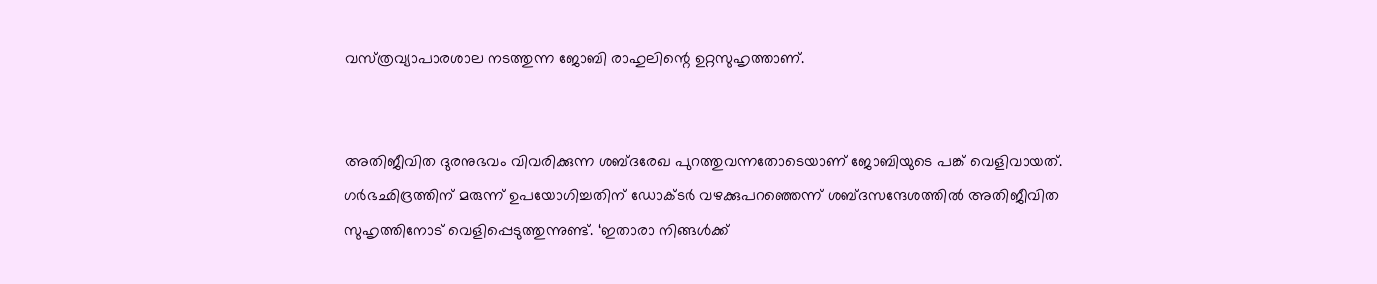വസ്‌ത്രവ്യാപാരശാല നടത്തുന്ന ജോബി രാഹുലിന്റെ ഉറ്റസുഹൃത്താണ്‌.


അതിജീവിത ദുരനുഭവം വിവരിക്കുന്ന ശബ്‌ദരേഖ പുറത്തുവന്നതോടെയാണ്‌ ജോബിയുടെ പങ്ക്‌ വെളിവായത്‌. ഗർഭഛിദ്രത്തിന് മരുന്ന് ഉപയോഗിച്ചതിന് ഡോക്ടർ വഴക്കുപറഞ്ഞെന്ന്‌ ശബ്ദസന്ദേശത്തിൽ അതിജീവിത സുഹൃത്തിനോട് വെളിപ്പെടുത്തുന്നുണ്ട്. ‘ഇതാരാ നിങ്ങൾക്ക്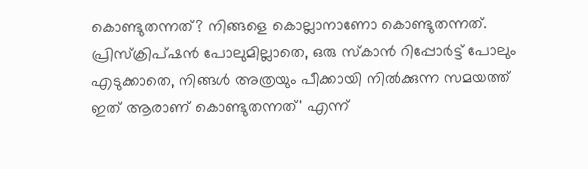കൊണ്ടുതന്നത്? നിങ്ങളെ കൊല്ലാനാണോ കൊണ്ടുതന്നത്. പ്രിസ്‌ക്രിപ്ഷൻ പോലുമില്ലാതെ, ഒരു സ്‌കാൻ റിപ്പോർട്ട് പോലും എടുക്കാതെ, നിങ്ങൾ അത്രയും പീക്കായി നിൽക്കുന്ന സമയത്ത് ഇത് ആരാണ് കൊണ്ടുതന്നത്' എന്ന്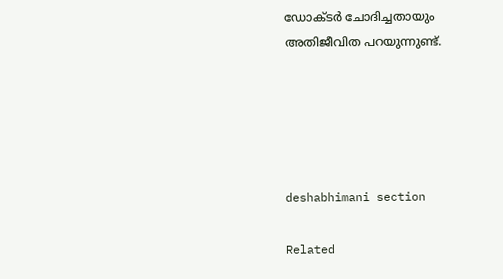ഡോക്ടർ‌ ചോദിച്ചതായും അതിജീവിത പറയുന്നുണ്ട്‌.





deshabhimani section

Related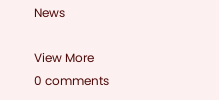News

View More
0 comments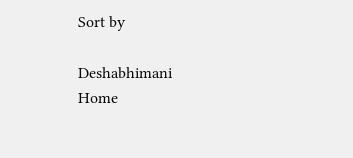Sort by

Deshabhimani
Home